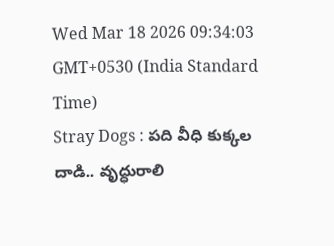Wed Mar 18 2026 09:34:03 GMT+0530 (India Standard Time)
Stray Dogs : పది వీధి కుక్కల దాడి.. వృద్ధురాలి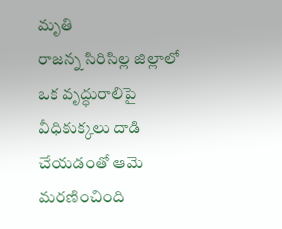మృతి
రాజన్న సిరిసిల్ల జిల్లాలో ఒక వృద్ధురాలిపై వీధికుక్కలు దాడి చేయడంతో ఆమె మరణించింది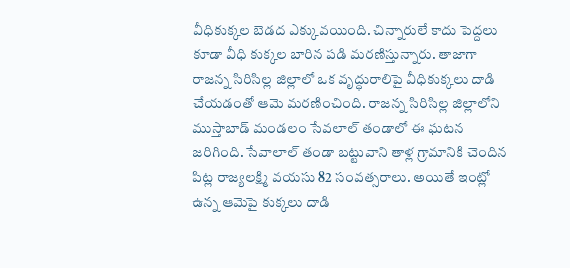వీధికుక్కల బెడద ఎక్కువయింది. చిన్నారులే కాదు పెద్దలు కూడా వీధి కుక్కల బారిన పడి మరణిస్తున్నారు. తాజాగా రాజన్న సిరిసిల్ల జిల్లాలో ఒక వృద్ధురాలిపై వీధికుక్కలు దాడి చేయడంతో ఆమె మరణించింది. రాజన్న సిరిసిల్ల జిల్లాలోని ముస్తాబాడ్ మండలం సేవలాల్ తండాలో ఈ ఘటన జరిగింది. సేవాలాల్ తండా బట్టువాని తాళ్ల గ్రామానికి చెందిన పిట్ల రాజ్యలక్ష్మి వయసు 82 సంవత్సరాలు. అయితే ఇంట్లో ఉన్న ఆమెపై కుక్కలు దాడి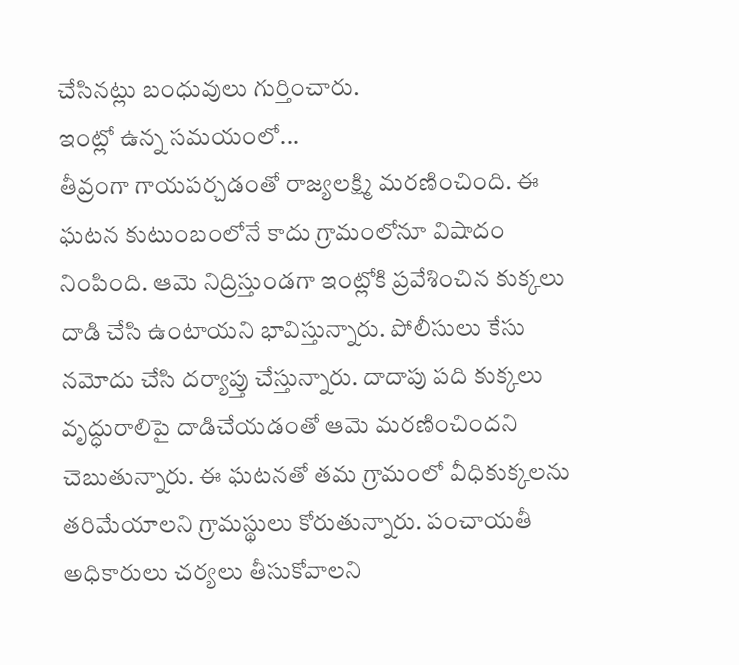చేసినట్లు బంధువులు గుర్తించారు.
ఇంట్లో ఉన్న సమయంలో...
తీవ్రంగా గాయపర్చడంతో రాజ్యలక్ష్మి మరణించింది. ఈ ఘటన కుటుంబంలోనే కాదు గ్రామంలోనూ విషాదం నింపింది. ఆమె నిద్రిస్తుండగా ఇంట్లోకి ప్రవేశించిన కుక్కలు దాడి చేసి ఉంటాయని భావిస్తున్నారు. పోలీసులు కేసు నమోదు చేసి దర్యాప్తు చేస్తున్నారు. దాదాపు పది కుక్కలు వృద్ధురాలిపై దాడిచేయడంతో ఆమె మరణించిందని చెబుతున్నారు. ఈ ఘటనతో తమ గ్రామంలో వీధికుక్కలను తరిమేయాలని గ్రామస్థులు కోరుతున్నారు. పంచాయతీ అధికారులు చర్యలు తీసుకోవాలని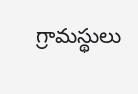గ్రామస్థులు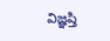విజ్ఞప్తి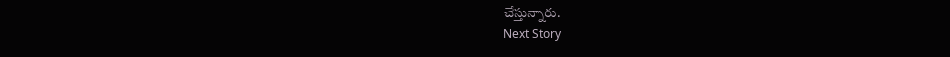చేస్తున్నారు.
Next Story